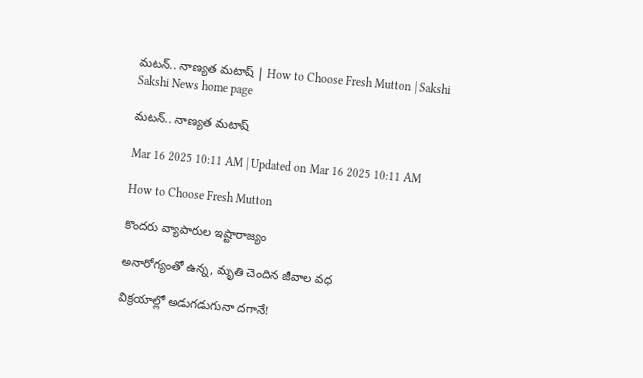మటన్‌.. నాణ్యత మటాష్‌ | How to Choose Fresh Mutton | Sakshi
Sakshi News home page

మటన్‌.. నాణ్యత మటాష్‌

Mar 16 2025 10:11 AM | Updated on Mar 16 2025 10:11 AM

How to Choose Fresh Mutton

కొందరు వ్యాపారుల ఇష్టారాజ్యం

అనారోగ్యంతో ఉన్న, మృతి చెందిన జీవాల వధ

విక్రయాల్లో అడుగడుగునా దగానే!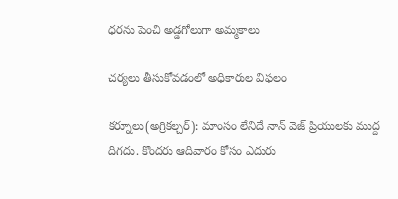ధరను పెంచి అడ్డగోలుగా అమ్మకాలు

చర్యలు తీసుకోవడంలో అధికారుల విఫలం

కర్నూలు(అగ్రికల్చర్‌): మాంసం లేనిదే నాన్‌ వెజ్‌ ప్రియులకు ముద్ద దిగదు. కొందరు ఆదివారం కోసం ఎదురు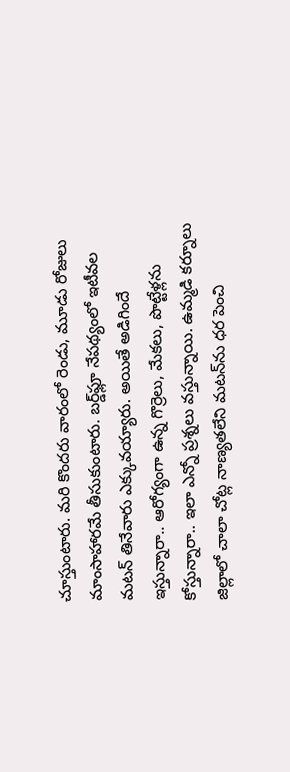చూస్తుంటారు. మరి కొందరు వారంలో రెండు, మూడు రోజులు మాంసాహారమే తీసుకుంటారు. బర్డ్‌ఫ్లూ నేపథ్యంలో ఇటీవల మటన్‌ తినేవారు ఎక్కువయ్యారు. అయితే అడిగిందే ఇస్తున్నారా.. ఆరోగ్యంగా ఉన్న గొర్రెలు, మేకలు, పొట్టేళ్లను కోస్తున్నారా.. ఇలా ఎన్నో ప్రశ్నలు వస్తున్నాయి. ఉమ్మడి కర్నూలు జిల్లాలో చాలా చోట్ల నాణ్యతలేని మటన్‌ను ధర పెంచి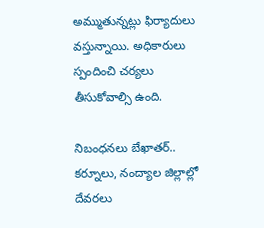అమ్ముతున్నట్లు ఫిర్యాదులు వస్తున్నాయి. అధికారులు స్పందించి చర్యలు తీసుకోవాల్సి ఉంది.

నిబంధనలు బేఖాతర్‌..
కర్నూలు, నంద్యాల జిల్లాల్లో దేవరలు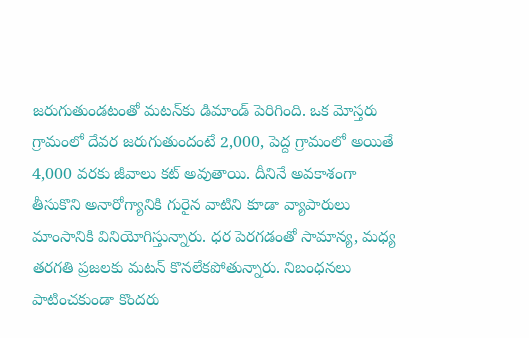జరుగుతుండటంతో మటన్‌కు డిమాండ్‌ పెరిగింది. ఒక మోస్తరు గ్రామంలో దేవర జరుగుతుందంటే 2,000, పెద్ద గ్రామంలో అయితే 4,000 వరకు జీవాలు కట్‌ అవుతాయి. దీనినే అవకాశంగా తీసుకొని అనారోగ్యానికి గురైన వాటిని కూడా వ్యాపారులు మాంసానికి వినియోగిస్తున్నారు. ధర పెరగడంతో సామాన్య, మధ్య తరగతి ప్రజలకు మటన్‌ కొనలేకపోతున్నారు. నిబంధనలు పాటించకుండా కొందరు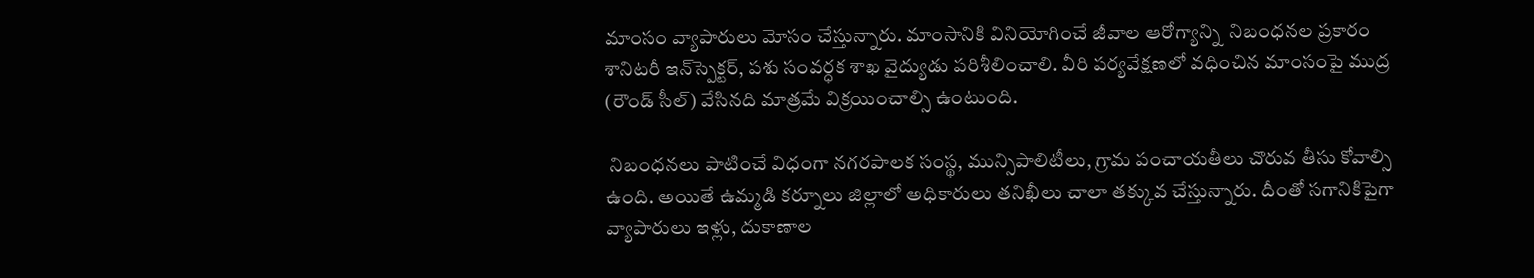మాంసం వ్యాపారులు మోసం చేస్తున్నారు. మాంసానికి వినియోగించే జీవాల ఆరోగ్యాన్ని  నిబంధనల ప్రకారం శానిటరీ ఇన్‌స్పెక్టర్, పశు సంవర్ధక శాఖ వైద్యుడు పరిశీలించాలి. వీరి పర్యవేక్షణలో వధించిన మాంసంపై ముద్ర (రౌండ్‌ సీల్‌) వేసినది మాత్రమే విక్రయించాల్సి ఉంటుంది.

 నిబంధనలు పాటించే విధంగా నగరపాలక సంస్థ, మున్సిపాలిటీలు, గ్రామ పంచాయతీలు చొరువ తీసు కోవాల్సి ఉంది. అయితే ఉమ్మడి కర్నూలు జిల్లాలో అధికారులు తనిఖీలు చాలా తక్కువ చేస్తున్నారు. దీంతో సగానికిపైగా వ్యాపారులు ఇళ్లు, దుకాణాల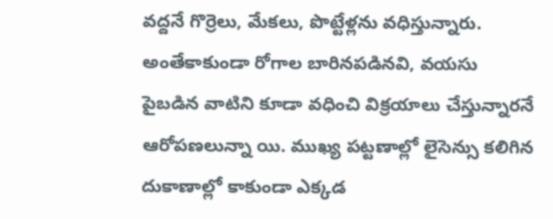వద్దనే గొర్రెలు, మేకలు, పొట్టేళ్లను వధిస్తున్నారు. అంతేకాకుండా రోగాల బారినపడినవి, వయసు పైబడిన వాటిని కూడా వధించి విక్రయాలు చేస్తున్నారనే ఆరోపణలున్నా యి. ముఖ్య పట్టణాల్లో లైసెన్సు కలిగిన దుకాణాల్లో కాకుండా ఎక్కడ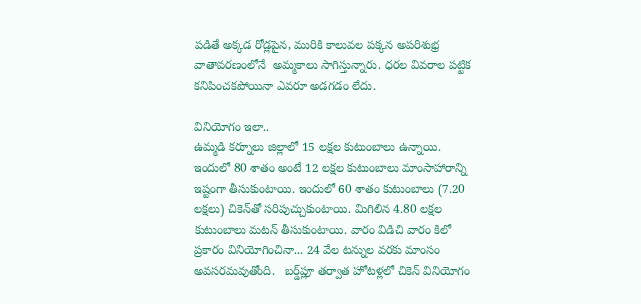పడితే అక్కడ రోడ్లపైన, మురికి కాలువల పక్కన అపరిశుభ్ర వాతావరణంలోనే  అమ్మకాలు సాగిస్తున్నారు. ధరల వివరాల పట్టిక కనిపించకపోయినా ఎవరూ అడగడం లేదు.

వినియోగం ఇలా..
ఉమ్మడి కర్నూలు జిల్లాలో 15 లక్షల కుటుంబాలు ఉన్నాయి. ఇందులో 80 శాతం అంటే 12 లక్షల కుటుంబాలు మాంసాహారాన్ని ఇష్టంగా తీసుకుంటాయి. ఇందులో 60 శాతం కుటుంబాలు (7.20 లక్షలు) చికెన్‌తో సరిపుచ్చుకుంటాయి. మిగిలిన 4.80 లక్షల కుటుంబాలు మటన్‌ తీసుకుంటాయి. వారం విడిచి వారం కిలో ప్రకారం వినియోగించినా... 24 వేల టన్నుల వరకు మాంసం అవసరమవుతోంది.   బర్డ్‌ప్లూ తర్వాత హోటళ్లలో చికెన్‌ వినియోగం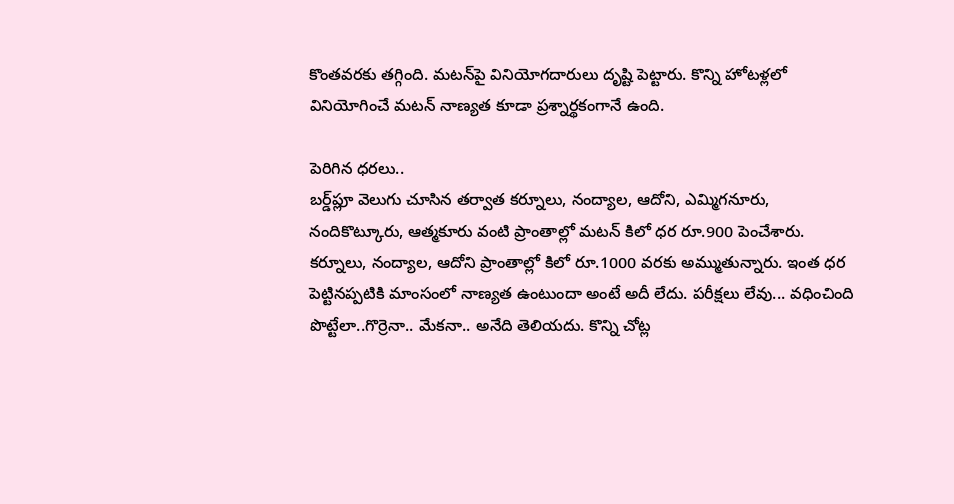కొంతవరకు తగ్గింది. మటన్‌పై వినియోగదారులు దృష్టి పెట్టారు. కొన్ని హోటళ్లలో వినియోగించే మటన్‌ నాణ్యత కూడా ప్రశ్నార్థకంగానే ఉంది.

పెరిగిన ధరలు..
బర్డ్‌ప్లూ వెలుగు చూసిన తర్వాత కర్నూలు, నంద్యాల, ఆదోని, ఎమ్మిగనూరు, నందికొట్కూరు, ఆత్మకూరు వంటి ప్రాంతాల్లో మటన్‌ కిలో ధర రూ.900 పెంచేశారు. కర్నూలు, నంద్యాల, ఆదోని ప్రాంతాల్లో కిలో రూ.1000 వరకు అమ్ముతున్నారు. ఇంత ధర పెట్టినప్పటికి మాంసంలో నాణ్యత ఉంటుందా అంటే అదీ లేదు. పరీక్షలు లేవు... వధించింది పొట్టేలా..గొర్రెనా.. మేకనా.. అనేది తెలియదు. కొన్ని చోట్ల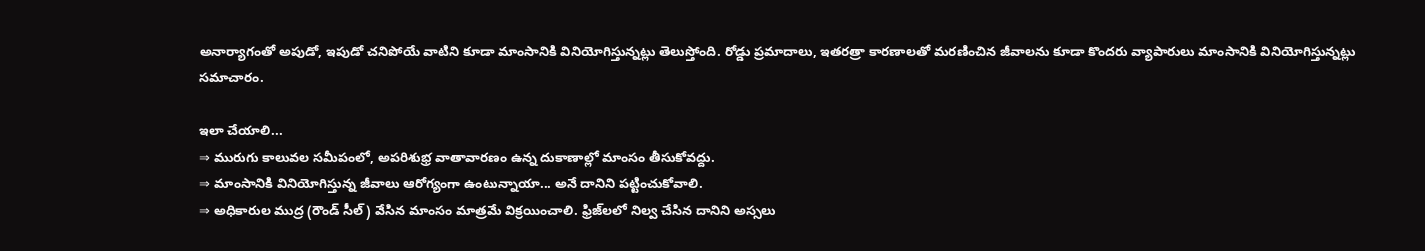అనార్యాగంతో అపుడో, ఇపుడో చనిపోయే వాటిని కూడా మాంసానికి వినియోగిస్తున్నట్లు తెలుస్తోంది. రోడ్డు ప్రమాదాలు, ఇతరత్రా కారణాలతో మరణించిన జీవాలను కూడా కొందరు వ్యాపారులు మాంసానికి వినియోగిస్తున్నట్లు సమాచారం.

ఇలా చేయాలి...
⇒ మురుగు కాలువల సమీపంలో, అపరిశుభ్ర వాతావారణం ఉన్న దుకాణాల్లో మాంసం తీసుకోవద్దు.
⇒ మాంసానికి వినియోగిస్తున్న జీవాలు ఆరోగ్యంగా ఉంటున్నాయా... అనే దానిని పట్టించుకోవాలి.
⇒ అధికారుల ముద్ర (రౌండ్‌ సీల్‌) వేసిన మాంసం మాత్రమే విక్రయించాలి. ఫ్రిజ్‌లలో నిల్వ చేసిన దానిని అస్సలు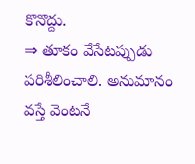కొనొద్దు.
⇒ తూకం వేసేటప్పుడు పరిశీలించాలి. అనుమానం వస్తే వెంటనే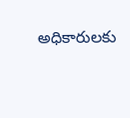అధికారులకు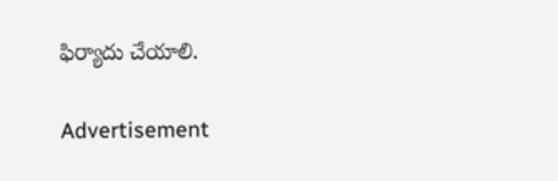ఫిర్యాదు చేయాలి.

Advertisement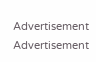Advertisement
Advertisement